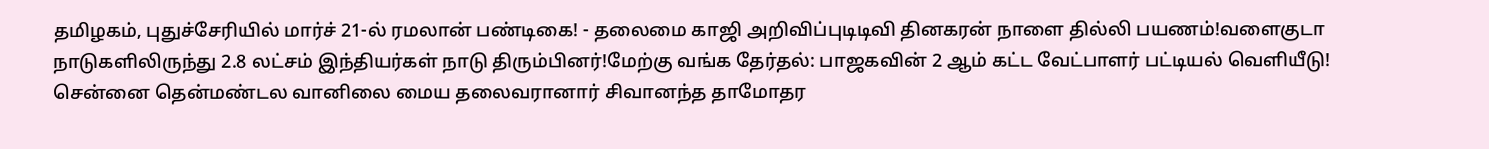தமிழகம், புதுச்சேரியில் மார்ச் 21-ல் ரமலான் பண்டிகை! - தலைமை காஜி அறிவிப்புடிடிவி தினகரன் நாளை தில்லி பயணம்!வளைகுடா நாடுகளிலிருந்து 2.8 லட்சம் இந்தியர்கள் நாடு திரும்பினர்!மேற்கு வங்க தேர்தல்: பாஜகவின் 2 ஆம் கட்ட வேட்பாளர் பட்டியல் வெளியீடு! சென்னை தென்மண்டல வானிலை மைய தலைவரானார் சிவானந்த தாமோதர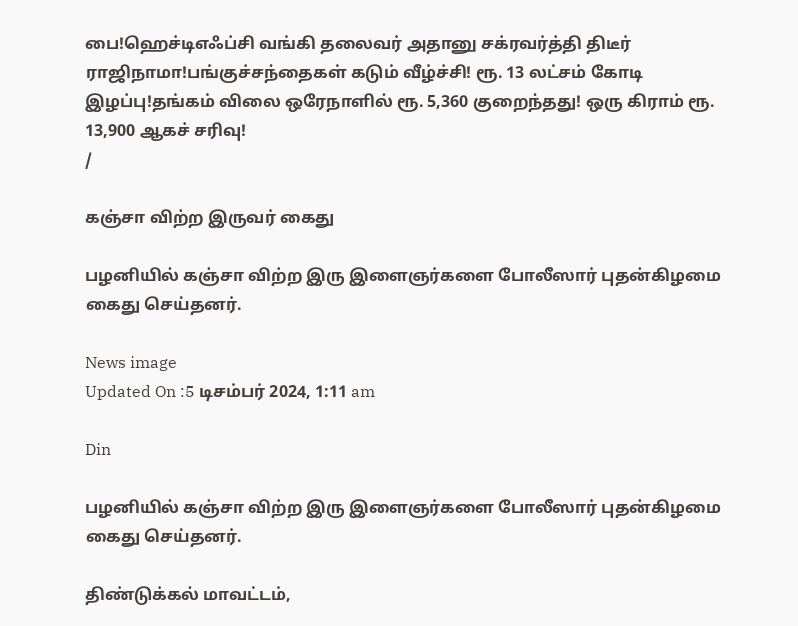பை!ஹெச்டிஎஃப்சி வங்கி தலைவர் அதானு சக்ரவர்த்தி திடீர் ராஜிநாமா!பங்குச்சந்தைகள் கடும் வீழ்ச்சி! ரூ. 13 லட்சம் கோடி இழப்பு!தங்கம் விலை ஒரேநாளில் ரூ. 5,360 குறைந்தது! ஒரு கிராம் ரூ. 13,900 ஆகச் சரிவு!
/

கஞ்சா விற்ற இருவர் கைது

பழனியில் கஞ்சா விற்ற இரு இளைஞர்களை போலீஸார் புதன்கிழமை கைது செய்தனர்.

News image
Updated On :5 டிசம்பர் 2024, 1:11 am

Din

பழனியில் கஞ்சா விற்ற இரு இளைஞர்களை போலீஸார் புதன்கிழமை கைது செய்தனர்.

திண்டுக்கல் மாவட்டம்,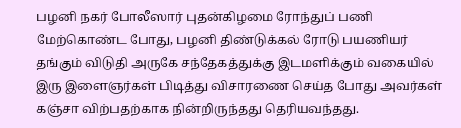பழனி நகர் போலீஸார் புதன்கிழமை ரோந்துப் பணி மேற்கொண்ட போது, பழனி திண்டுக்கல் ரோடு பயணியர் தங்கும் விடுதி அருகே சந்தேகத்துக்கு இடமளிக்கும் வகையில் இரு இளைஞர்கள் பிடித்து விசாரணை செய்த போது அவர்கள் கஞ்சா விற்பதற்காக நின்றிருந்தது தெரியவந்தது.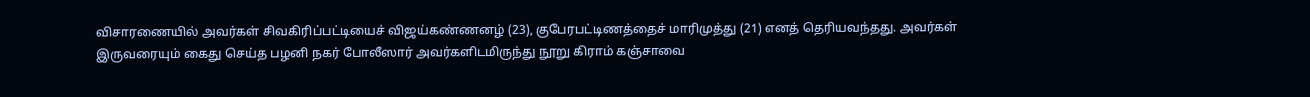விசாரணையில் அவர்கள் சிவகிரிப்பட்டியைச் விஜய்கண்ணனழ் (23), குபேரபட்டிணத்தைச் மாரிமுத்து (21) எனத் தெரியவந்தது. அவர்கள் இருவரையும் கைது செய்த பழனி நகர் போலீஸார் அவர்களிடமிருந்து நூறு கிராம் கஞ்சாவை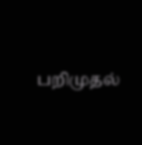பறிமுதல்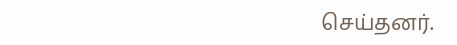செய்தனர்.